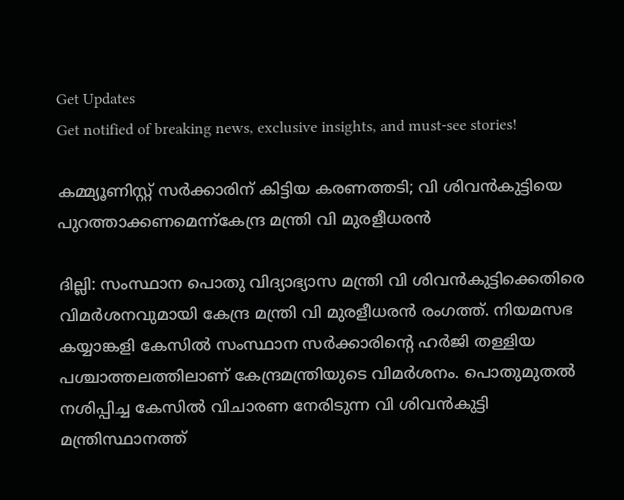Get Updates
Get notified of breaking news, exclusive insights, and must-see stories!

കമ്മ്യൂണിസ്റ്റ് സര്‍ക്കാരിന് കിട്ടിയ കരണത്തടി; വി ശിവന്‍കുട്ടിയെ പുറത്താക്കണമെന്ന്കേന്ദ്ര മന്ത്രി വി മുരളീധരൻ

ദില്ലി: സംസ്ഥാന പൊതു വിദ്യാഭ്യാസ മന്ത്രി വി ശിവന്‍കുട്ടിക്കെതിരെ വിമര്‍ശനവുമായി കേന്ദ്ര മന്ത്രി വി മുരളീധരന്‍ രംഗത്ത്. നിയമസഭ കയ്യാങ്കളി കേസില്‍ സംസ്ഥാന സര്‍ക്കാരിന്റെ ഹര്‍ജി തള്ളിയ പശ്ചാത്തലത്തിലാണ് കേന്ദ്രമന്ത്രിയുടെ വിമര്‍ശനം. പൊതുമുതല്‍ നശിപ്പിച്ച കേസില്‍ വിചാരണ നേരിടുന്ന വി ശിവന്‍കുട്ടി മന്ത്രിസ്ഥാനത്ത്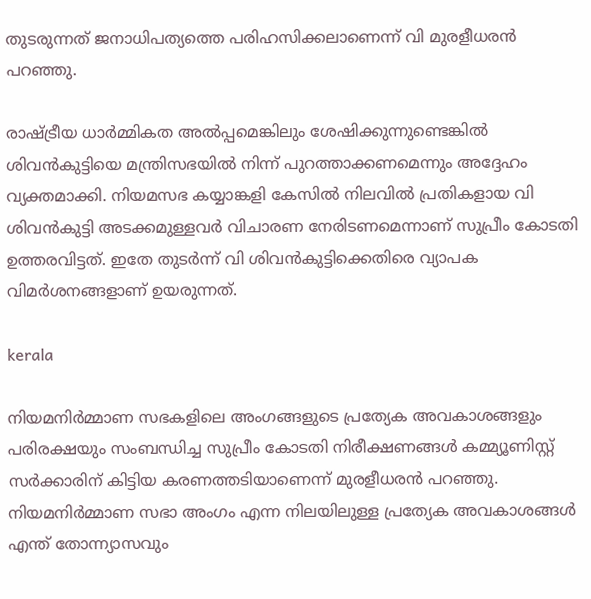തുടരുന്നത് ജനാധിപത്യത്തെ പരിഹസിക്കലാണെന്ന് വി മുരളീധരന്‍ പറഞ്ഞു.

രാഷ്ട്രീയ ധാര്‍മ്മികത അല്‍പ്പമെങ്കിലും ശേഷിക്കുന്നുണ്ടെങ്കില്‍ ശിവന്‍കുട്ടിയെ മന്ത്രിസഭയില്‍ നിന്ന് പുറത്താക്കണമെന്നും അദ്ദേഹം വ്യക്തമാക്കി. നിയമസഭ കയ്യാങ്കളി കേസില്‍ നിലവില്‍ പ്രതികളായ വി ശിവന്‍കുട്ടി അടക്കമുള്ളവര്‍ വിചാരണ നേരിടണമെന്നാണ് സുപ്രീം കോടതി ഉത്തരവിട്ടത്. ഇതേ തുടര്‍ന്ന് വി ശിവന്‍കുട്ടിക്കെതിരെ വ്യാപക വിമര്‍ശനങ്ങളാണ് ഉയരുന്നത്.

kerala

നിയമനിര്‍മ്മാണ സഭകളിലെ അംഗങ്ങളുടെ പ്രത്യേക അവകാശങ്ങളും പരിരക്ഷയും സംബന്ധിച്ച സുപ്രീം കോടതി നിരീക്ഷണങ്ങള്‍ കമ്മ്യൂണിസ്റ്റ് സര്‍ക്കാരിന് കിട്ടിയ കരണത്തടിയാണെന്ന് മുരളീധരന്‍ പറഞ്ഞു. നിയമനിര്‍മ്മാണ സഭാ അംഗം എന്ന നിലയിലുള്ള പ്രത്യേക അവകാശങ്ങള്‍ എന്ത് തോന്ന്യാസവും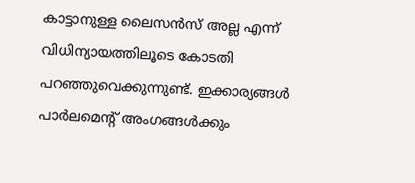കാട്ടാനുള്ള ലൈസന്‍സ് അല്ല എന്ന് വിധിന്യായത്തിലൂടെ കോടതി പറഞ്ഞുവെക്കുന്നുണ്ട്. ഇക്കാര്യങ്ങള്‍ പാര്‍ലമെന്റ് അംഗങ്ങള്‍ക്കും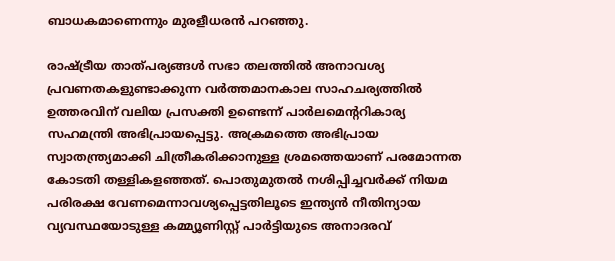ബാധകമാണെന്നും മുരളീധരന്‍ പറഞ്ഞു.

രാഷ്ട്രീയ താത്പര്യങ്ങള്‍ സഭാ തലത്തില്‍ അനാവശ്യ പ്രവണതകളുണ്ടാക്കുന്ന വര്‍ത്തമാനകാല സാഹചര്യത്തില്‍ ഉത്തരവിന് വലിയ പ്രസക്തി ഉണ്ടെന്ന് പാര്‍ലമെന്ററികാര്യ സഹമന്ത്രി അഭിപ്രായപ്പെട്ടു. അക്രമത്തെ അഭിപ്രായ സ്വാതന്ത്ര്യമാക്കി ചിത്രീകരിക്കാനുള്ള ശ്രമത്തെയാണ് പരമോന്നത കോടതി തള്ളികളഞ്ഞത്. പൊതുമുതല്‍ നശിപ്പിച്ചവര്‍ക്ക് നിയമ പരിരക്ഷ വേണമെന്നാവശ്യപ്പെട്ടതിലൂടെ ഇന്ത്യന്‍ നീതിന്യായ വ്യവസ്ഥയോടുള്ള കമ്മ്യൂണിസ്റ്റ് പാര്‍ട്ടിയുടെ അനാദരവ്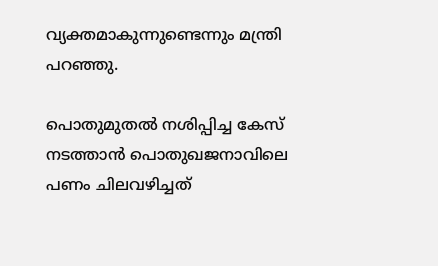വ്യക്തമാകുന്നുണ്ടെന്നും മന്ത്രി പറഞ്ഞു.

പൊതുമുതല്‍ നശിപ്പിച്ച കേസ് നടത്താന്‍ പൊതുഖജനാവിലെ പണം ചിലവഴിച്ചത്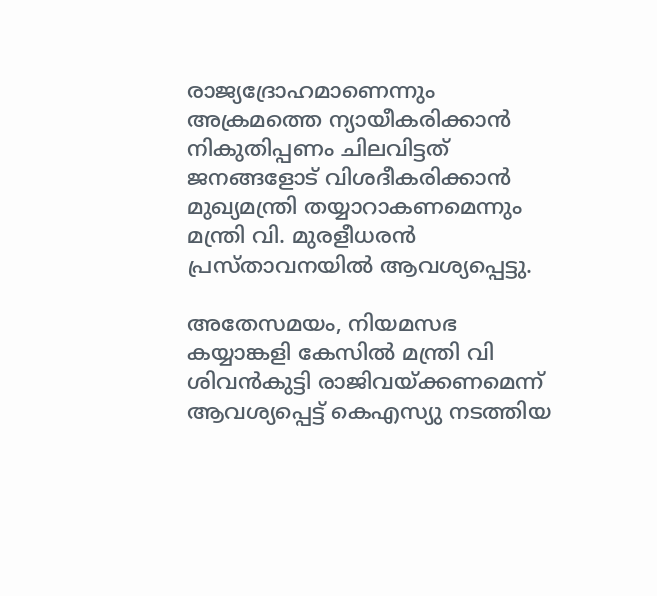രാജ്യദ്രോഹമാണെന്നും അക്രമത്തെ ന്യായീകരിക്കാന്‍ നികുതിപ്പണം ചിലവിട്ടത് ജനങ്ങളോട് വിശദീകരിക്കാന്‍ മുഖ്യമന്ത്രി തയ്യാറാകണമെന്നും മന്ത്രി വി. മുരളീധരന്‍ പ്രസ്താവനയില്‍ ആവശ്യപ്പെട്ടു.

അതേസമയം, നിയമസഭ കയ്യാങ്കളി കേസില്‍ മന്ത്രി വി ശിവന്‍കുട്ടി രാജിവയ്ക്കണമെന്ന് ആവശ്യപ്പെട്ട് കെഎസ്യു നടത്തിയ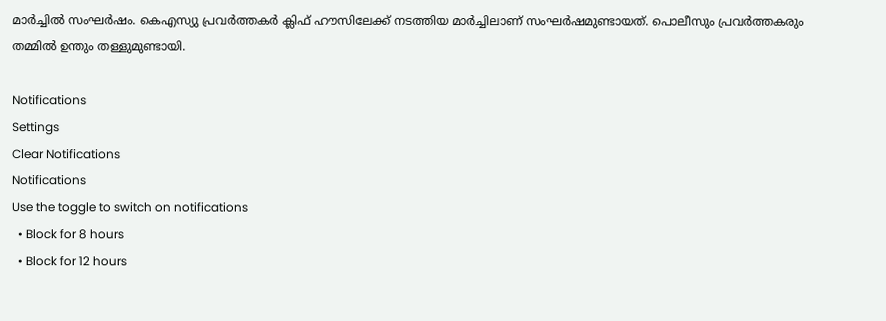മാര്‍ച്ചില്‍ സംഘര്‍ഷം. കെഎസ്യു പ്രവര്‍ത്തകര്‍ ക്ലിഫ് ഹൗസിലേക്ക് നടത്തിയ മാര്‍ച്ചിലാണ് സംഘര്‍ഷമുണ്ടായത്. പൊലീസും പ്രവര്‍ത്തകരും തമ്മില്‍ ഉന്തും തള്ളുമുണ്ടായി.

Notifications
Settings
Clear Notifications
Notifications
Use the toggle to switch on notifications
  • Block for 8 hours
  • Block for 12 hours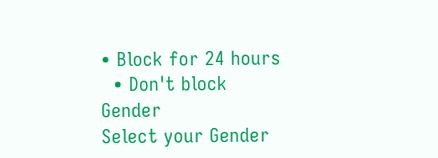• Block for 24 hours
  • Don't block
Gender
Select your Gender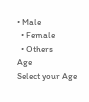• Male
  • Female
  • Others
Age
Select your Age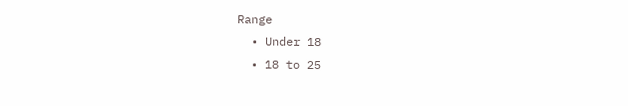Range
  • Under 18
  • 18 to 25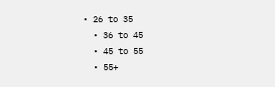• 26 to 35
  • 36 to 45
  • 45 to 55
  • 55+